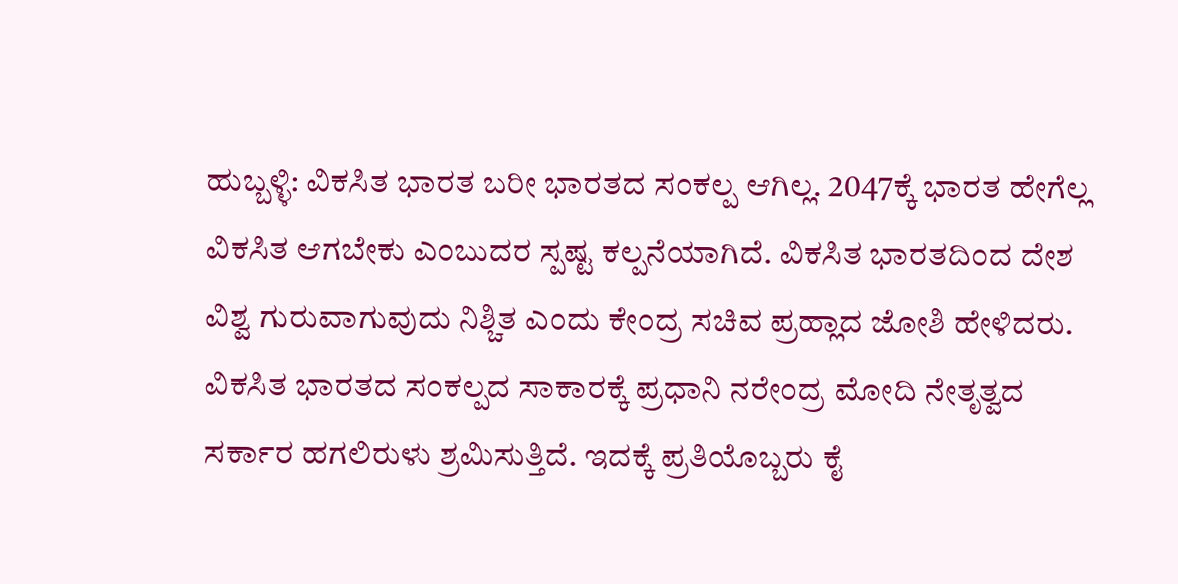ಹುಬ್ಬಳ್ಳಿ: ವಿಕಸಿತ ಭಾರತ ಬರೀ ಭಾರತದ ಸಂಕಲ್ಪ ಆಗಿಲ್ಲ. 2047ಕ್ಕೆ ಭಾರತ ಹೇಗೆಲ್ಲ ವಿಕಸಿತ ಆಗಬೇಕು ಎಂಬುದರ ಸ್ಪಷ್ಟ ಕಲ್ಪನೆಯಾಗಿದೆ. ವಿಕಸಿತ ಭಾರತದಿಂದ ದೇಶ ವಿಶ್ವ ಗುರುವಾಗುವುದು ನಿಶ್ಚಿತ ಎಂದು ಕೇಂದ್ರ ಸಚಿವ ಪ್ರಹ್ಲಾದ ಜೋಶಿ ಹೇಳಿದರು.
ವಿಕಸಿತ ಭಾರತದ ಸಂಕಲ್ಪದ ಸಾಕಾರಕ್ಕೆ ಪ್ರಧಾನಿ ನರೇಂದ್ರ ಮೋದಿ ನೇತೃತ್ವದ ಸರ್ಕಾರ ಹಗಲಿರುಳು ಶ್ರಮಿಸುತ್ತಿದೆ. ಇದಕ್ಕೆ ಪ್ರತಿಯೊಬ್ಬರು ಕೈ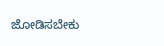ಜೋಡಿಸಬೇಕು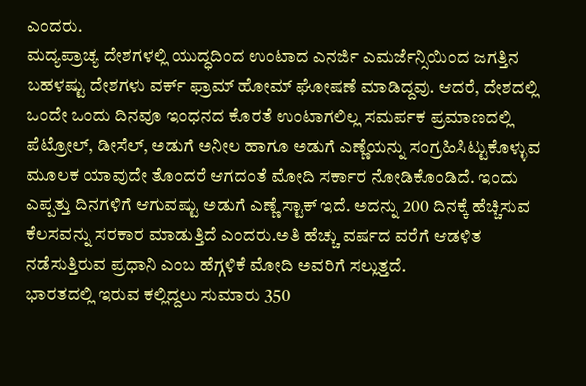ಎಂದರು.
ಮದ್ಯಪ್ರಾಚ್ಯ ದೇಶಗಳಲ್ಲಿ ಯುದ್ಧದಿಂದ ಉಂಟಾದ ಎನರ್ಜಿ ಎಮರ್ಜೆನ್ಸಿಯಿಂದ ಜಗತ್ತಿನ ಬಹಳಷ್ಟು ದೇಶಗಳು ವರ್ಕ್ ಫ್ರಾಮ್ ಹೋಮ್ ಘೋಷಣೆ ಮಾಡಿದ್ದವು. ಆದರೆ, ದೇಶದಲ್ಲಿ ಒಂದೇ ಒಂದು ದಿನವೂ ಇಂಧನದ ಕೊರತೆ ಉಂಟಾಗಲಿಲ್ಲ ಸಮರ್ಪಕ ಪ್ರಮಾಣದಲ್ಲಿ ಪೆಟ್ರೋಲ್, ಡೀಸೆಲ್, ಅಡುಗೆ ಅನೀಲ ಹಾಗೂ ಅಡುಗೆ ಎಣ್ಣೆಯನ್ನು ಸಂಗ್ರಹಿಸಿಟ್ಟುಕೊಳ್ಳುವ ಮೂಲಕ ಯಾವುದೇ ತೊಂದರೆ ಆಗದಂತೆ ಮೋದಿ ಸರ್ಕಾರ ನೋಡಿಕೊಂಡಿದೆ. ಇಂದು ಎಪ್ಪತ್ತು ದಿನಗಳಿಗೆ ಆಗುವಷ್ಟು ಅಡುಗೆ ಎಣ್ಣೆ ಸ್ಟಾಕ್ ಇದೆ. ಅದನ್ನು 200 ದಿನಕ್ಕೆ ಹೆಚ್ಚಿಸುವ ಕೆಲಸವನ್ನು ಸರಕಾರ ಮಾಡುತ್ತಿದೆ ಎಂದರು.ಅತಿ ಹೆಚ್ಚು ವರ್ಷದ ವರೆಗೆ ಆಡಳಿತ ನಡೆಸುತ್ತಿರುವ ಪ್ರಧಾನಿ ಎಂಬ ಹೆಗ್ಗಳಿಕೆ ಮೋದಿ ಅವರಿಗೆ ಸಲ್ಲುತ್ತದೆ.
ಭಾರತದಲ್ಲಿ ಇರುವ ಕಲ್ಲಿದ್ದಲು ಸುಮಾರು 350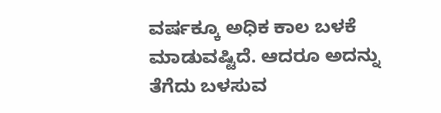ವರ್ಷಕ್ಕೂ ಅಧಿಕ ಕಾಲ ಬಳಕೆ ಮಾಡುವಷ್ಟಿದೆ. ಆದರೂ ಅದನ್ನು ತೆಗೆದು ಬಳಸುವ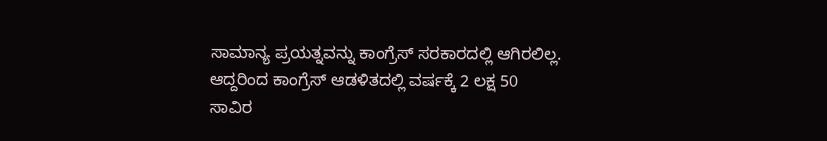ಸಾಮಾನ್ಯ ಪ್ರಯತ್ನವನ್ನು ಕಾಂಗ್ರೆಸ್ ಸರಕಾರದಲ್ಲಿ ಆಗಿರಲಿಲ್ಲ. ಆದ್ದರಿಂದ ಕಾಂಗ್ರೆಸ್ ಆಡಳಿತದಲ್ಲಿ ವರ್ಷಕ್ಕೆ 2 ಲಕ್ಷ 50 ಸಾವಿರ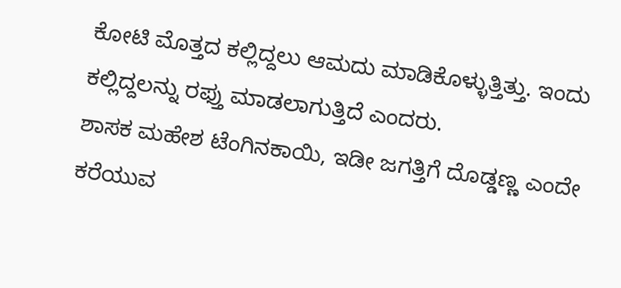ಕೋಟಿ ಮೊತ್ತದ ಕಲ್ಲಿದ್ದಲು ಆಮದು ಮಾಡಿಕೊಳ್ಳುತ್ತಿತ್ತು. ಇಂದು ಕಲ್ಲಿದ್ದಲನ್ನು ರಫ್ತು ಮಾಡಲಾಗುತ್ತಿದೆ ಎಂದರು.
ಶಾಸಕ ಮಹೇಶ ಟೆಂಗಿನಕಾಯಿ, ಇಡೀ ಜಗತ್ತಿಗೆ ದೊಡ್ಡಣ್ಣ ಎಂದೇ ಕರೆಯುವ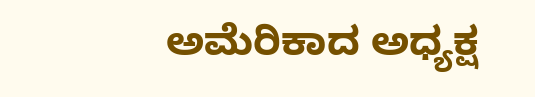ಅಮೆರಿಕಾದ ಅಧ್ಯಕ್ಷ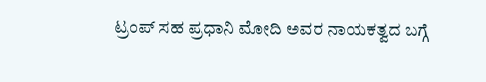ಟ್ರಂಪ್ ಸಹ ಪ್ರಧಾನಿ ಮೋದಿ ಅವರ ನಾಯಕತ್ವದ ಬಗ್ಗೆ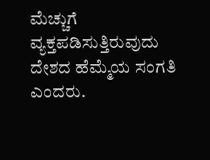ಮೆಚ್ಚುಗೆ ವ್ಯಕ್ತಪಡಿಸುತ್ತಿರುವುದು ದೇಶದ ಹೆಮ್ಮೆಯ ಸಂಗತಿ ಎಂದರು.